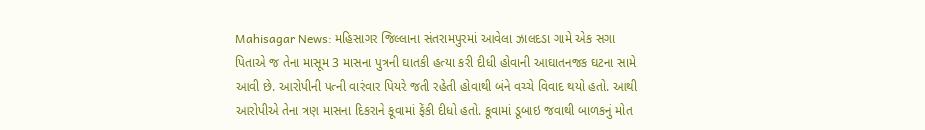Mahisagar News: મહિસાગર જિલ્લાના સંતરામપુરમાં આવેલા ઝાલદડા ગામે એક સગા પિતાએ જ તેના માસૂમ 3 માસના પુત્રની ઘાતકી હત્યા કરી દીધી હોવાની આઘાતનજક ઘટના સામે આવી છે. આરોપીની પત્ની વારંવાર પિયરે જતી રહેતી હોવાથી બંને વચ્ચે વિવાદ થયો હતો. આથી આરોપીએ તેના ત્રણ માસના દિકરાને કૂવામાં ફેંકી દીધો હતો. કૂવામાં ડૂબાઇ જવાથી બાળકનું મોત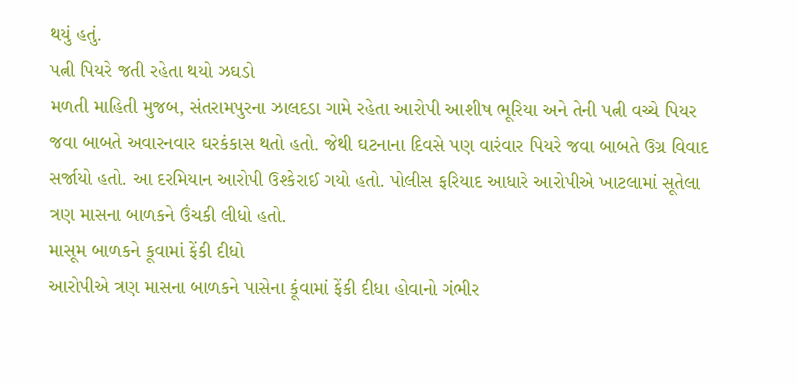થયું હતું.
પત્ની પિયરે જતી રહેતા થયો ઝઘડો
મળતી માહિતી મુજબ, સંતરામપુરના ઝાલદડા ગામે રહેતા આરોપી આશીષ ભૂરિયા અને તેની પત્ની વચ્ચે પિયર જવા બાબતે અવારનવાર ઘરકંકાસ થતો હતો. જેથી ઘટનાના દિવસે પણ વારંવાર પિયરે જવા બાબતે ઉગ્ર વિવાદ સર્જાયો હતો. આ દરમિયાન આરોપી ઉશ્કેરાઈ ગયો હતો. પોલીસ ફરિયાદ આધારે આરોપીએ ખાટલામાં સૂતેલા ત્રણ માસના બાળકને ઉંચકી લીધો હતો.
માસૂમ બાળકને કૂવામાં ફેંકી દીધો
આરોપીએ ત્રણ માસના બાળકને પાસેના કૂંવામાં ફેંકી દીધા હોવાનો ગંભીર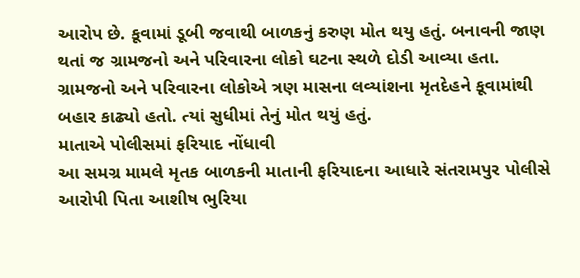આરોપ છે. કૂવામાં ડૂબી જવાથી બાળકનું કરુણ મોત થયુ હતું. બનાવની જાણ થતાં જ ગ્રામજનો અને પરિવારના લોકો ઘટના સ્થળે દોડી આવ્યા હતા. ગ્રામજનો અને પરિવારના લોકોએ ત્રણ માસના લવ્યાંશના મૃતદેહને કૂવામાંથી બહાર કાઢ્યો હતો. ત્યાં સુધીમાં તેનું મોત થયું હતું.
માતાએ પોલીસમાં ફરિયાદ નોંધાવી
આ સમગ્ર મામલે મૃતક બાળકની માતાની ફરિયાદના આધારે સંતરામપુર પોલીસે આરોપી પિતા આશીષ ભુરિયા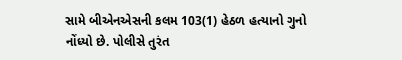સામે બીએનએસની કલમ 103(1) હેઠળ હત્યાનો ગુનો નોંધ્યો છે. પોલીસે તુરંત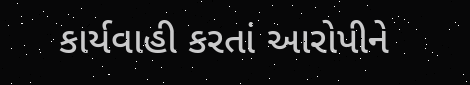કાર્યવાહી કરતાં આરોપીને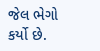જેલ ભેગો કર્યો છે.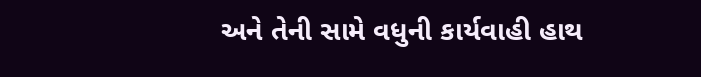અને તેની સામે વધુની કાર્યવાહી હાથ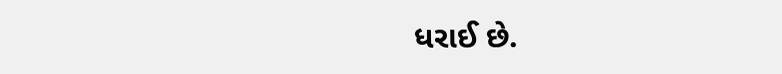ધરાઈ છે.